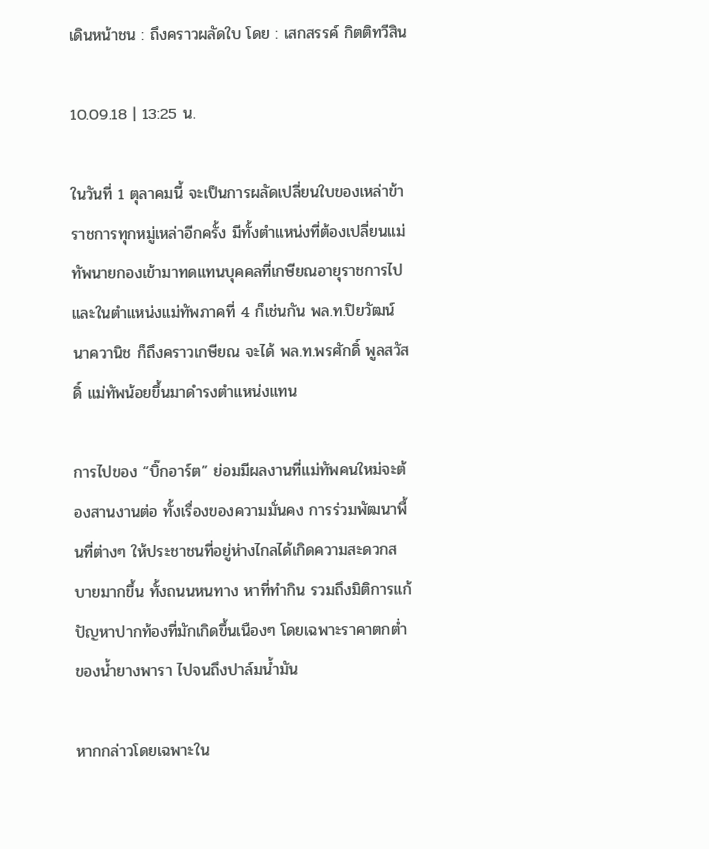เดินหน้าชน : ถึงคราวผลัดใบ โดย : เสกสรรค์ กิตติทวีสิน

10.09.18 | 13:25 น.

ในวันที่ 1 ตุลาคมนี้ จะเป็นการผลัดเปลี่ยนใบของเหล่าข้าราชการทุกหมู่เหล่าอีกครั้ง มีทั้งตำแหน่งที่ต้องเปลี่ยนแม่ทัพนายกองเข้ามาทดแทนบุคคลที่เกษียณอายุราชการไป และในตำแหน่งแม่ทัพภาคที่ 4 ก็เช่นกัน พล.ท.ปิยวัฒน์ นาควานิช ก็ถึงคราวเกษียณ จะได้ พล.ท.พรศักดิ์ พูลสวัสดิ์ แม่ทัพน้อยขึ้นมาดำรงตำแหน่งแทน

การไปของ “บิ๊กอาร์ต” ย่อมมีผลงานที่แม่ทัพคนใหม่จะต้องสานงานต่อ ทั้งเรื่องของความมั่นคง การร่วมพัฒนาพื้นที่ต่างๆ ให้ประชาชนที่อยู่ห่างไกลได้เกิดความสะดวกสบายมากขึ้น ทั้งถนนหนทาง หาที่ทำกิน รวมถึงมิติการแก้ปัญหาปากท้องที่มักเกิดขึ้นเนืองๆ โดยเฉพาะราคาตกต่ำของน้ำยางพารา ไปจนถึงปาล์มน้ำมัน

หากกล่าวโดยเฉพาะใน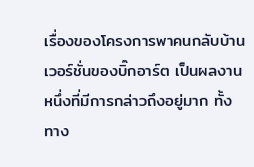เรื่องของโครงการพาคนกลับบ้าน เวอร์ชั่นของบิ๊กอาร์ต เป็นผลงานหนึ่งที่มีการกล่าวถึงอยู่มาก ทั้งทาง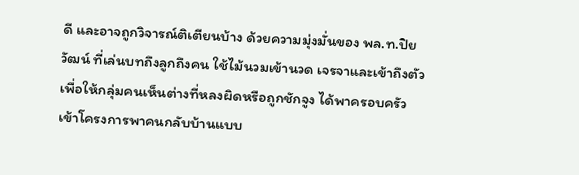ดี และอาจถูกวิจารณ์ติเตียนบ้าง ด้วยความมุ่งมั่นของ พล.ท.ปิยวัฒน์ ที่เล่นบทถึงลูกถึงคน ใช้ไม้นวมเข้านวด เจรจาและเข้าถึงตัวเพื่อให้กลุ่มคนเห็นต่างที่หลงผิดหรือถูกชักจูง ได้พาครอบครัวเข้าโครงการพาคนกลับบ้านแบบ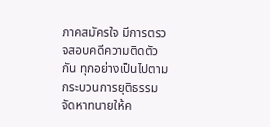ภาคสมัครใจ มีการตรวจสอบคดีความติดตัวกัน ทุกอย่างเป็นไปตามกระบวนการยุติธรรม จัดหาทนายให้ค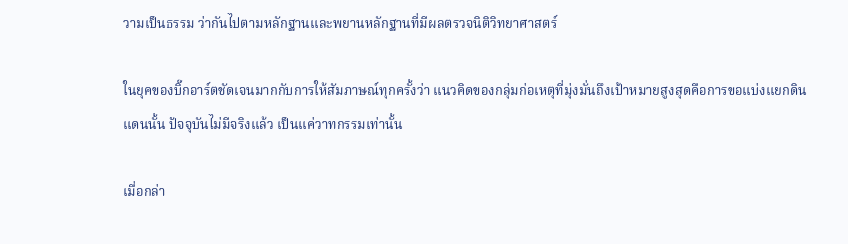วามเป็นธรรม ว่ากันไปตามหลักฐานและพยานหลักฐานที่มีผลตรวจนิติวิทยาศาสตร์

ในยุคของบิ๊กอาร์ตชัดเจนมากกับการให้สัมภาษณ์ทุกครั้งว่า แนวคิดของกลุ่มก่อเหตุที่มุ่งมั่นถึงเป้าหมายสูงสุดคือการขอแบ่งแยกดินแดนนั้น ปัจจุบันไม่มีจริงแล้ว เป็นแค่วาทกรรมเท่านั้น

เมื่อกล่า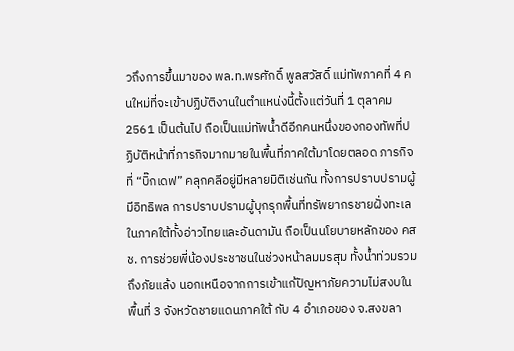วถึงการขึ้นมาของ พล.ท.พรศักดิ์ พูลสวัสดิ์ แม่ทัพภาคที่ 4 คนใหม่ที่จะเข้าปฏิบัติงานในตำแหน่งนี้ตั้งแต่วันที่ 1 ตุลาคม 2561 เป็นต้นไป ถือเป็นแม่ทัพน้ำดีอีกคนหนึ่งของกองทัพที่ปฏิบัติหน้าที่ภารกิจมากมายในพื้นที่ภาคใต้มาโดยตลอด ภารกิจที่ “บิ๊กเดฟ” คลุกคลีอยู่มีหลายมิติเช่นกัน ทั้งการปราบปรามผู้มีอิทธิพล การปราบปรามผู้บุกรุกพื้นที่ทรัพยากรชายฝั่งทะเลในภาคใต้ทั้งอ่าวไทยและอันดามัน ถือเป็นนโยบายหลักของ คสช. การช่วยพี่น้องประชาชนในช่วงหน้าลมมรสุม ทั้งน้ำท่วมรวมถึงภัยแล้ง นอกเหนือจากการเข้าแก้ปัญหาภัยความไม่สงบในพื้นที่ 3 จังหวัดชายแดนภาคใต้ กับ 4 อำเภอของ จ.สงขลา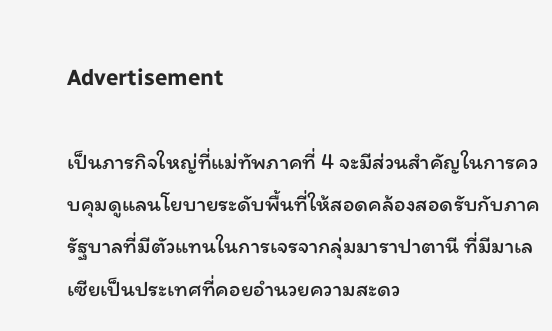Advertisement

เป็นภารกิจใหญ่ที่แม่ทัพภาคที่ 4 จะมีส่วนสำคัญในการควบคุมดูแลนโยบายระดับพื้นที่ให้สอดคล้องสอดรับกับภาครัฐบาลที่มีตัวแทนในการเจรจากลุ่มมาราปาตานี ที่มีมาเลเซียเป็นประเทศที่คอยอำนวยความสะดว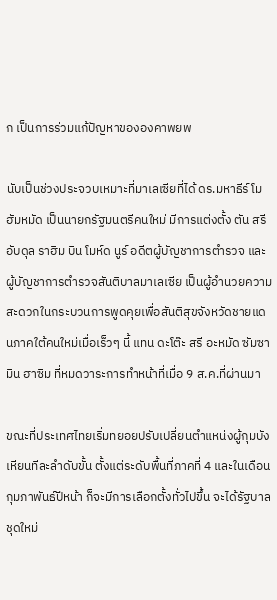ก เป็นการร่วมแก้ปัญหาขององคาพยพ

นับเป็นช่วงประจวบเหมาะที่มาเลเซียที่ได้ ดร.มหาธีร์ โมฮัมหมัด เป็นนายกรัฐมนตรีคนใหม่ มีการแต่งตั้ง ตัน สรี อับดุล ราฮิม บิน โมห์ด นูร์ อดีตผู้บัญชาการตำรวจ และผู้บัญชาการตำรวจสันติบาลมาเลเซีย เป็นผู้อำนวยความสะดวกในกระบวนการพูดคุยเพื่อสันติสุขจังหวัดชายแดนภาคใต้คนใหม่เมื่อเร็วๆ นี้ แทน ดะโต๊ะ สรี อะหมัด ซัมซามิน ฮาซิม ที่หมดวาระการทำหน้าที่เมื่อ 9 ส.ค.ที่ผ่านมา

ขณะที่ประเทศไทยเริ่มทยอยปรับเปลี่ยนตำแหน่งผู้กุมบังเหียนทีละลำดับขั้น ตั้งแต่ระดับพื้นที่ภาคที่ 4 และในเดือนกุมภาพันธ์ปีหน้า ก็จะมีการเลือกตั้งทั่วไปขึ้น จะได้รัฐบาลชุดใหม่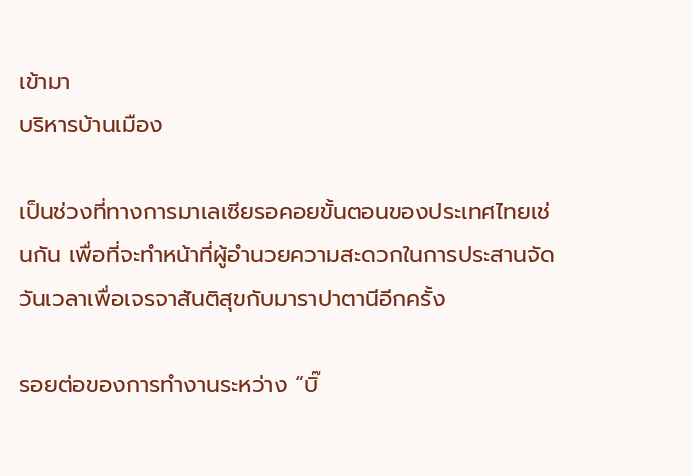เข้ามา
บริหารบ้านเมือง

เป็นช่วงที่ทางการมาเลเซียรอคอยขั้นตอนของประเทศไทยเช่นกัน เพื่อที่จะทำหน้าที่ผู้อำนวยความสะดวกในการประสานจัดวันเวลาเพื่อเจรจาสันติสุขกับมาราปาตานีอีกครั้ง

รอยต่อของการทำงานระหว่าง “บิ๊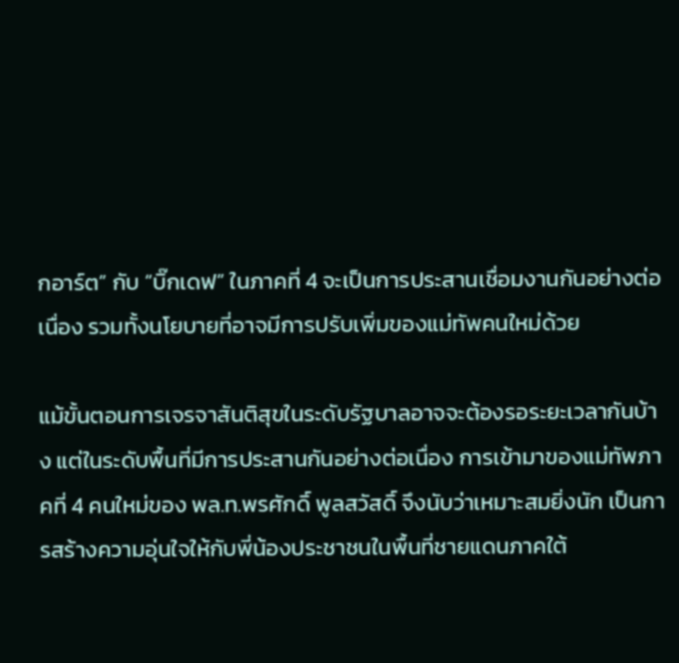กอาร์ต” กับ “บิ๊กเดฟ” ในภาคที่ 4 จะเป็นการประสานเชื่อมงานกันอย่างต่อเนื่อง รวมทั้งนโยบายที่อาจมีการปรับเพิ่มของแม่ทัพคนใหม่ด้วย

แม้ขั้นตอนการเจรจาสันติสุขในระดับรัฐบาลอาจจะต้องรอระยะเวลากันบ้าง แต่ในระดับพื้นที่มีการประสานกันอย่างต่อเนื่อง การเข้ามาของแม่ทัพภาคที่ 4 คนใหม่ของ พล.ท.พรศักดิ์ พูลสวัสดิ์ จึงนับว่าเหมาะสมยิ่งนัก เป็นการสร้างความอุ่นใจให้กับพี่น้องประชาชนในพื้นที่ชายแดนภาคใต้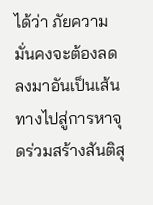ได้ว่า ภัยความมั่นคงจะต้องลดลงมาอันเป็นเส้นทางไปสู่การหาจุดร่วมสร้างสันติสุ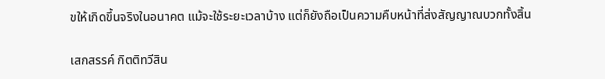ขให้เกิดขึ้นจริงในอนาคต แม้จะใช้ระยะเวลาบ้าง แต่ก็ยังถือเป็นความคืบหน้าที่ส่งสัญญาณบวกทั้งสิ้น

เสกสรรค์ กิตติทวีสิน